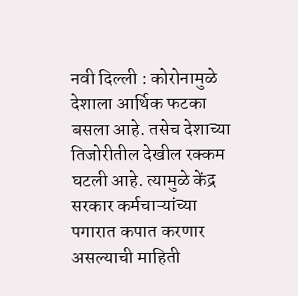नवी दिल्ली : कोरोनामुळे देशाला आर्थिक फटका बसला आहे. तसेच देशाच्या तिजोरीतील देखील रक्कम घटली आहे. त्यामुळे केंद्र सरकार कर्मचाऱ्यांच्या पगारात कपात करणार असल्याची माहिती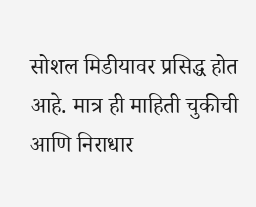सोशल मिडीयावर प्रसिद्ध होत आहे. मात्र ही माहिती चुकीची आणि निराधार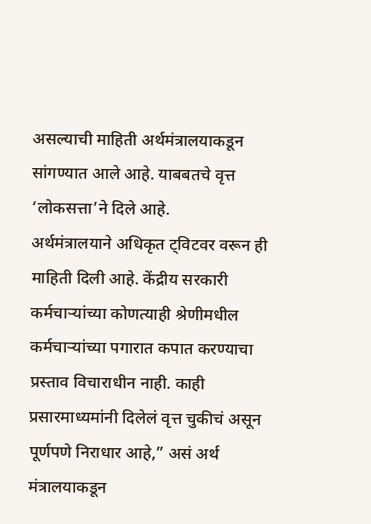असल्याची माहिती अर्थमंत्रालयाकडून सांगण्यात आले आहे. याबबतचे वृत्त ‘लोकसत्ता’ने दिले आहे.
अर्थमंत्रालयाने अधिकृत ट्विटवर वरून ही माहिती दिली आहे. केंद्रीय सरकारी कर्मचाऱ्यांच्या कोणत्याही श्रेणीमधील कर्मचाऱ्यांच्या पगारात कपात करण्याचा प्रस्ताव विचाराधीन नाही. काही प्रसारमाध्यमांनी दिलेलं वृत्त चुकीचं असून पूर्णपणे निराधार आहे,” असं अर्थ मंत्रालयाकडून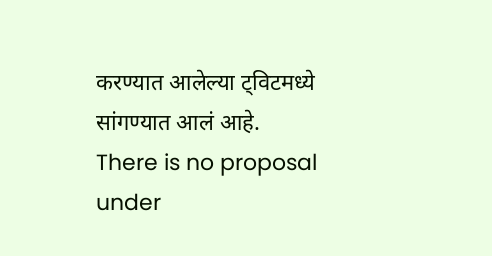करण्यात आलेल्या ट्विटमध्ये सांगण्यात आलं आहे.
There is no proposal under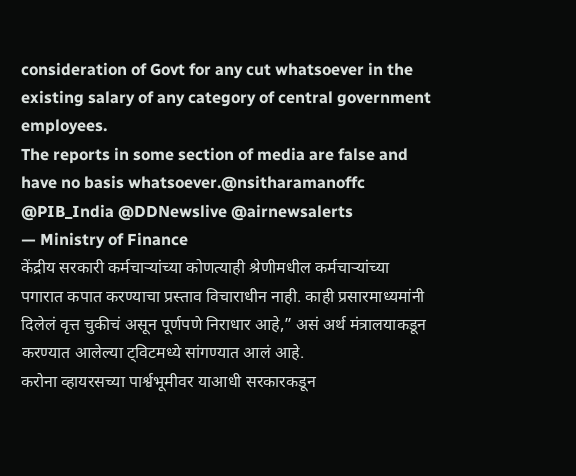consideration of Govt for any cut whatsoever in the existing salary of any category of central government employees.
The reports in some section of media are false and have no basis whatsoever.@nsitharamanoffc @PIB_India @DDNewslive @airnewsalerts
— Ministry of Finance
केंद्रीय सरकारी कर्मचाऱ्यांच्या कोणत्याही श्रेणीमधील कर्मचाऱ्यांच्या पगारात कपात करण्याचा प्रस्ताव विचाराधीन नाही. काही प्रसारमाध्यमांनी दिलेलं वृत्त चुकीचं असून पूर्णपणे निराधार आहे,” असं अर्थ मंत्रालयाकडून करण्यात आलेल्या ट्विटमध्ये सांगण्यात आलं आहे.
करोना व्हायरसच्या पार्श्वभूमीवर याआधी सरकारकडून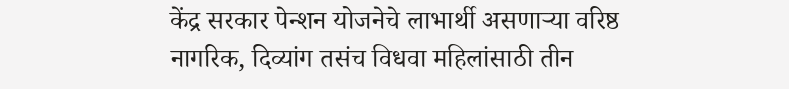केंद्र सरकार पेन्शन योजनेचे लाभार्थी असणाऱ्या वरिष्ठ नागरिक, दिव्यांग तसंच विधवा महिलांसाठी तीन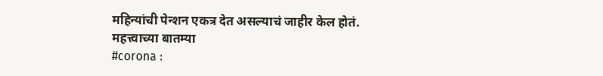महिन्यांची पेन्शन एकत्र देत असल्याचं जाहीर केल होतं.
महत्त्वाच्या बातम्या
#corona :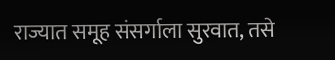राज्यात समूह संसर्गाला सुरवात, तसे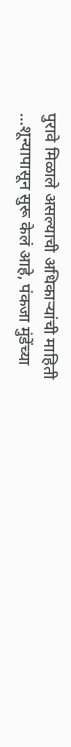पुरावे मिळाले असल्याची अधिकाऱ्यांची माहिती
…शून्यापासून सुरू केलं आहे, पंकजा मुंडेंच्या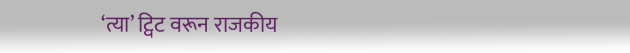‘त्या’ ट्विट वरून राजकीय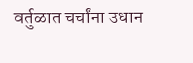वर्तुळात चर्चांना उधान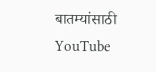बातम्यांसाठी YouTube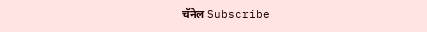चॅनेल Subscribe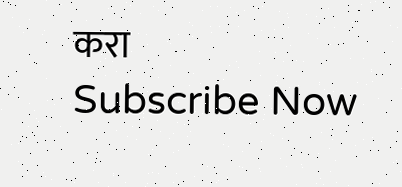करा
Subscribe Now